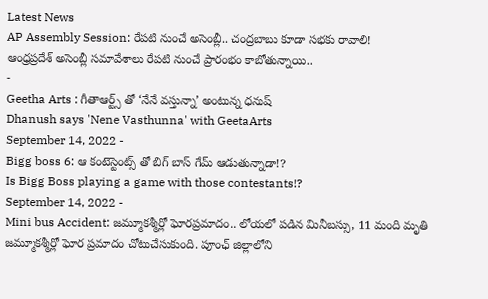Latest News
AP Assembly Session: రేపటి నుంచే అసెంబ్లీ.. చంద్రబాబు కూడా సభకు రావాలి!
ఆంధ్రప్రదేశ్ అసెంబ్లీ సమావేశాలు రేపటి నుంచే ప్రారంభం కాబోతున్నాయి..
-
Geetha Arts : గీతాఆర్ట్స్ తో ‘నేనే వస్తున్నా’ అంటున్న ధనుష్
Dhanush says 'Nene Vasthunna' with GeetaArts
September 14, 2022 -
Bigg boss 6: ఆ కంటెస్టెంట్స్ తో బిగ్ బాస్ గేమ్ ఆడుతున్నాడా!?
Is Bigg Boss playing a game with those contestants!?
September 14, 2022 -
Mini bus Accident: జమ్మూకశ్మీర్లో ఘోరప్రమాదం.. లోయలో పడిన మినీబస్సు, 11 మంది మృతి
జమ్మూకశ్మీర్లో ఘోర ప్రమాదం చోటుచేసుకుంది. పూంఛ్ జిల్లాలోని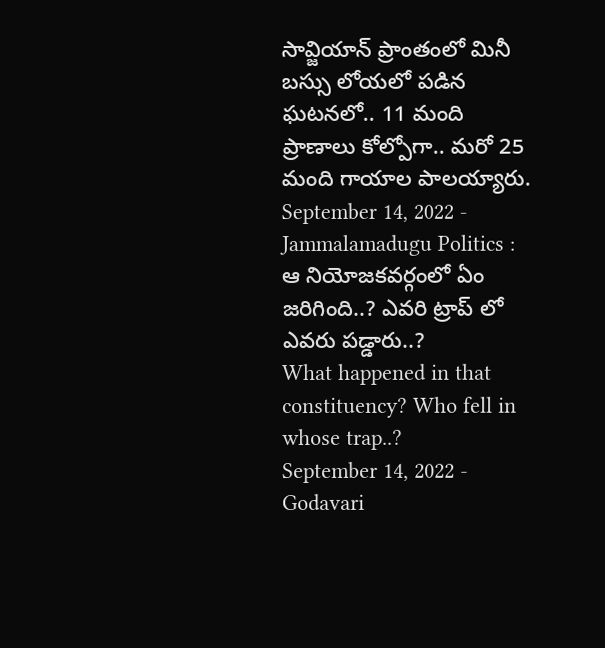సావ్జియాన్ ప్రాంతంలో మినీ బస్సు లోయలో పడిన ఘటనలో.. 11 మంది ప్రాణాలు కోల్పోగా.. మరో 25 మంది గాయాల పాలయ్యారు.
September 14, 2022 -
Jammalamadugu Politics : ఆ నియోజకవర్గంలో ఏం జరిగింది..? ఎవరి ట్రాప్ లో ఎవరు పడ్డారు..?
What happened in that constituency? Who fell in whose trap..?
September 14, 2022 -
Godavari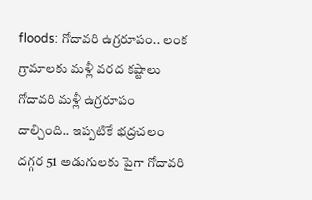floods: గోదావరి ఉగ్రరూపం.. లంక గ్రామాలకు మళ్లీ వరద కష్టాలు
గోదావరి మళ్లీ ఉగ్రరూపం దాల్చింది.. ఇప్పటికే భద్రచలం దగ్గర 51 అడుగులకు పైగా గోదావరి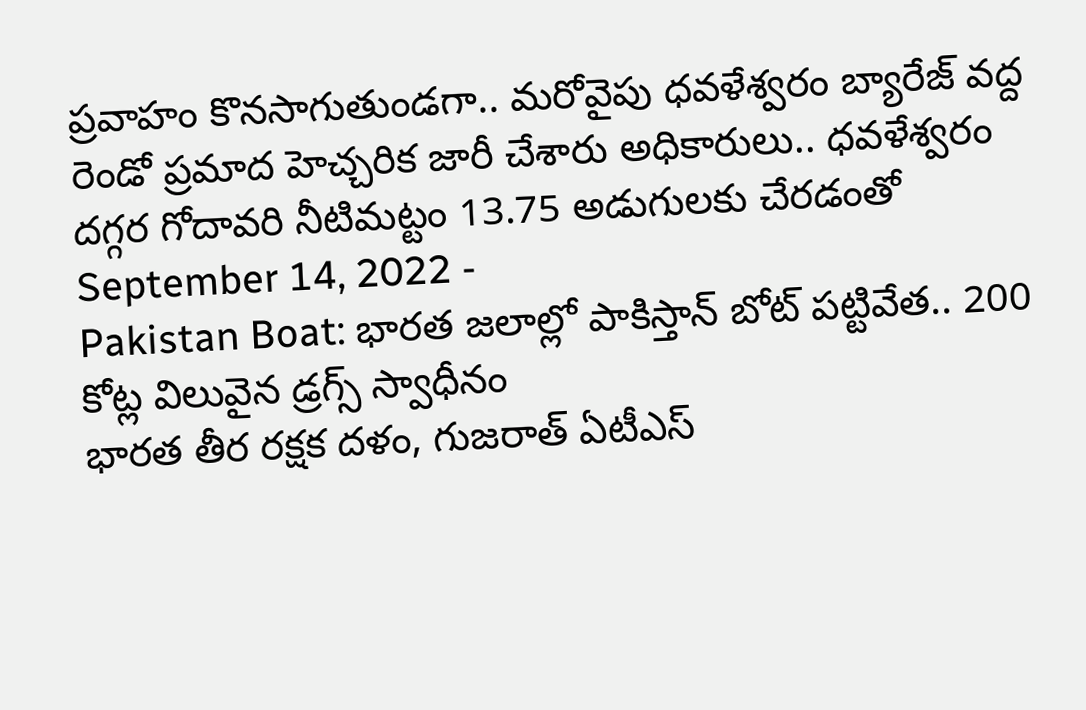ప్రవాహం కొనసాగుతుండగా.. మరోవైపు ధవళేశ్వరం బ్యారేజ్ వద్ద రెండో ప్రమాద హెచ్చరిక జారీ చేశారు అధికారులు.. ధవళేశ్వరం దగ్గర గోదావరి నీటిమట్టం 13.75 అడుగులకు చేరడంతో
September 14, 2022 -
Pakistan Boat: భారత జలాల్లో పాకిస్తాన్ బోట్ పట్టివేత.. 200 కోట్ల విలువైన డ్రగ్స్ స్వాధీనం
భారత తీర రక్షక దళం, గుజరాత్ ఏటీఎస్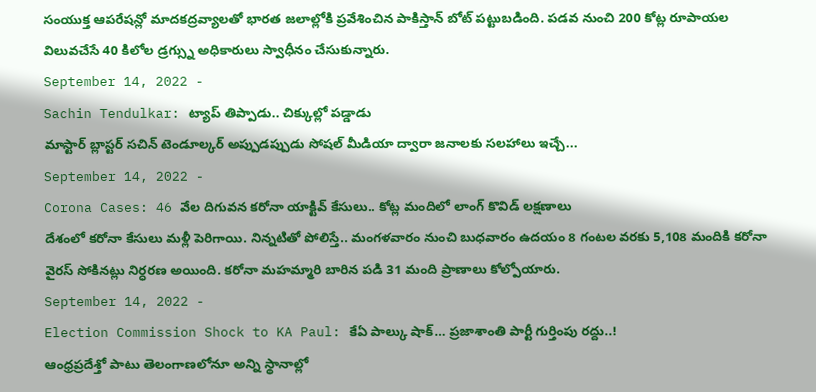సంయుక్త ఆపరేషన్లో మాదకద్రవ్యాలతో భారత జలాల్లోకి ప్రవేశించిన పాకిస్తాన్ బోట్ పట్టుబడింది. పడవ నుంచి 200 కోట్ల రూపాయల విలువచేసే 40 కిలోల డ్రగ్స్ను అధికారులు స్వాధీనం చేసుకున్నారు.
September 14, 2022 -
Sachin Tendulkar: ట్యాప్ తిప్పాడు.. చిక్కుల్లో పడ్డాడు
మాస్టార్ బ్లాస్టర్ సచిన్ టెండూల్కర్ అప్పుడప్పుడు సోషల్ మీడియా ద్వారా జనాలకు సలహాలు ఇచ్చే...
September 14, 2022 -
Corona Cases: 46 వేల దిగువన కరోనా యాక్టివ్ కేసులు.. కోట్ల మందిలో లాంగ్ కొవిడ్ లక్షణాలు
దేశంలో కరోనా కేసులు మళ్లీ పెరిగాయి. నిన్నటితో పోలిస్తే.. మంగళవారం నుంచి బుధవారం ఉదయం 8 గంటల వరకు 5,108 మందికి కరోనా వైరస్ సోకినట్లు నిర్ధరణ అయింది. కరోనా మహమ్మారి బారిన పడి 31 మంది ప్రాణాలు కోల్పోయారు.
September 14, 2022 -
Election Commission Shock to KA Paul: కేఏ పాల్కు షాక్… ప్రజాశాంతి పార్టీ గుర్తింపు రద్దు..!
ఆంధ్రప్రదేశ్తో పాటు తెలంగాణలోనూ అన్ని స్థానాల్లో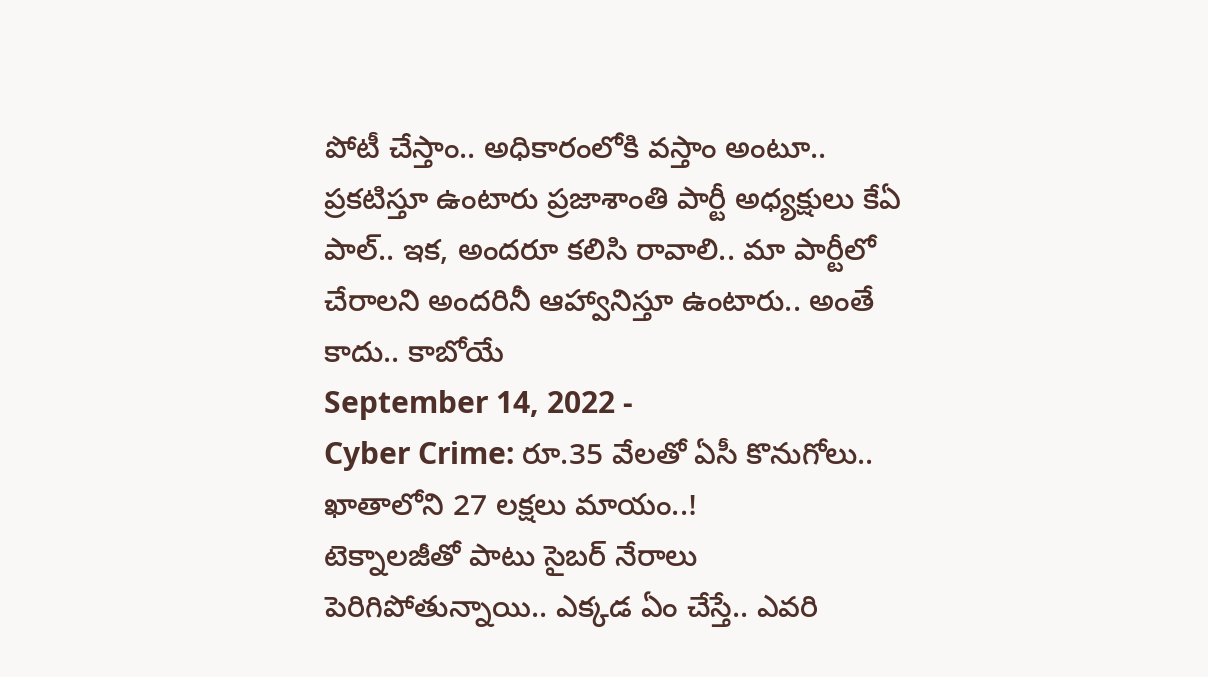పోటీ చేస్తాం.. అధికారంలోకి వస్తాం అంటూ.. ప్రకటిస్తూ ఉంటారు ప్రజాశాంతి పార్టీ అధ్యక్షులు కేఏ పాల్.. ఇక, అందరూ కలిసి రావాలి.. మా పార్టీలో చేరాలని అందరినీ ఆహ్వానిస్తూ ఉంటారు.. అంతే కాదు.. కాబోయే
September 14, 2022 -
Cyber Crime: రూ.35 వేలతో ఏసీ కొనుగోలు.. ఖాతాలోని 27 లక్షలు మాయం..!
టెక్నాలజీతో పాటు సైబర్ నేరాలు పెరిగిపోతున్నాయి.. ఎక్కడ ఏం చేస్తే.. ఎవరి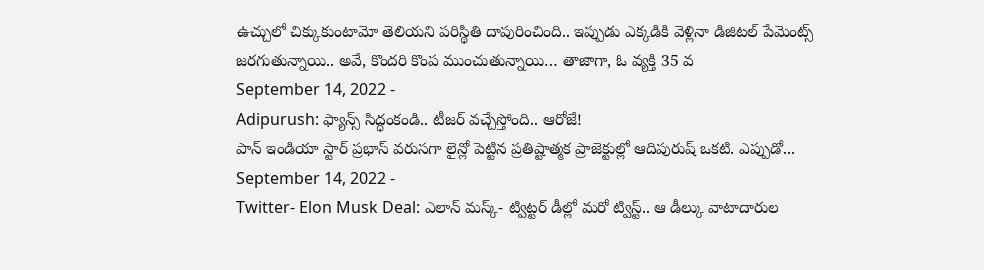ఉచ్చులో చిక్కుకుంటామో తెలియని పరిస్థితి దాపురించింది.. ఇప్పుడు ఎక్కడికి వెళ్లినా డిజిటల్ పేమెంట్స్ జరగుతున్నాయి.. అవే, కొందరి కొంప ముంచుతున్నాయి… తాజాగా, ఓ వ్యక్తి 35 వ
September 14, 2022 -
Adipurush: ఫ్యాన్స్ సిద్ధంకండి.. టీజర్ వచ్చేస్తోంది.. ఆరోజే!
పాన్ ఇండియా స్టార్ ప్రభాస్ వరుసగా లైన్లో పెట్టిన ప్రతిష్టాత్మక ప్రాజెక్టుల్లో ఆదిపురుష్ ఒకటి. ఎప్పుడో...
September 14, 2022 -
Twitter- Elon Musk Deal: ఎలాన్ మస్క్- ట్విట్టర్ డీల్లో మరో ట్విస్ట్.. ఆ డీల్కు వాటాదారుల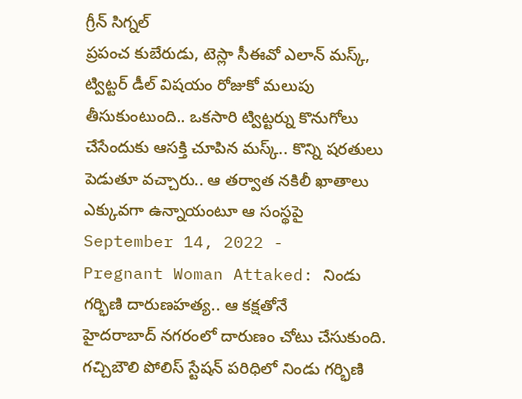గ్రీన్ సిగ్నల్
ప్రపంచ కుబేరుడు, టెస్లా సీఈవో ఎలాన్ మస్క్, ట్విట్టర్ డీల్ విషయం రోజుకో మలుపు తీసుకుంటుంది.. ఒకసారి ట్విట్టర్ను కొనుగోలు చేసేందుకు ఆసక్తి చూపిన మస్క్.. కొన్ని షరతులు పెడుతూ వచ్చారు.. ఆ తర్వాత నకిలీ ఖాతాలు ఎక్కువగా ఉన్నాయంటూ ఆ సంస్థపై
September 14, 2022 -
Pregnant Woman Attaked: నిండు గర్భిణి దారుణహత్య.. ఆ కక్షతోనే
హైదరాబాద్ నగరంలో దారుణం చోటు చేసుకుంది. గచ్చిబౌలి పోలిస్ స్టేషన్ పరిధిలో నిండు గర్భిణి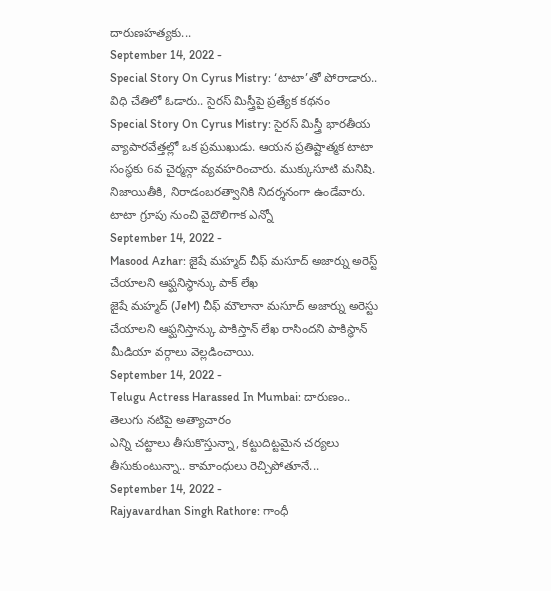దారుణహత్యకు...
September 14, 2022 -
Special Story On Cyrus Mistry: ‘టాటా’తో పోరాడారు.. విధి చేతిలో ఓడారు.. సైరస్ మిస్త్రీపై ప్రత్యేక కథనం
Special Story On Cyrus Mistry: సైరస్ మిస్త్రీ భారతీయ వ్యాపారవేత్తల్లో ఒక ప్రముఖుడు. ఆయన ప్రతిష్టాత్మక టాటా సంస్థకు 6వ చైర్మన్గా వ్యవహరించారు. ముక్కుసూటి మనిషి. నిజాయితీకి, నిరాడంబరత్వానికి నిదర్శనంగా ఉండేవారు. టాటా గ్రూపు నుంచి వైదొలిగాక ఎన్నో
September 14, 2022 -
Masood Azhar: జైషే మహ్మద్ చీఫ్ మసూద్ అజార్ను అరెస్ట్ చేయాలని ఆఫ్ఘనిస్థాన్కు పాక్ లేఖ
జైషే మహ్మద్ (JeM) చీఫ్ మౌలానా మసూద్ అజార్ను అరెస్టు చేయాలని ఆఫ్ఘనిస్తాన్కు పాకిస్తాన్ లేఖ రాసిందని పాకిస్థాన్ మీడియా వర్గాలు వెల్లడించాయి.
September 14, 2022 -
Telugu Actress Harassed In Mumbai: దారుణం.. తెలుగు నటిపై అత్యాచారం
ఎన్ని చట్టాలు తీసుకొస్తున్నా, కట్టుదిట్టమైన చర్యలు తీసుకుంటున్నా.. కామాంధులు రెచ్చిపోతూనే...
September 14, 2022 -
Rajyavardhan Singh Rathore: గాంధీ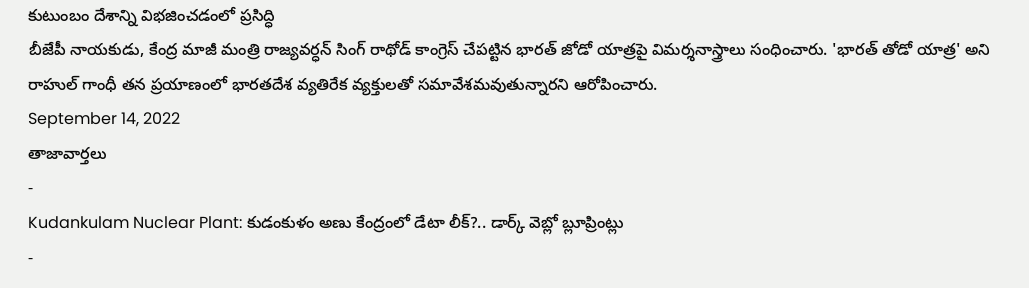కుటుంబం దేశాన్ని విభజించడంలో ప్రసిద్ధి
బీజేపీ నాయకుడు, కేంద్ర మాజీ మంత్రి రాజ్యవర్ధన్ సింగ్ రాథోడ్ కాంగ్రెస్ చేపట్టిన భారత్ జోడో యాత్రపై విమర్శనాస్త్రాలు సంధించారు. 'భారత్ తోడో యాత్ర' అని రాహుల్ గాంధీ తన ప్రయాణంలో భారతదేశ వ్యతిరేక వ్యక్తులతో సమావేశమవుతున్నారని ఆరోపించారు.
September 14, 2022
తాజావార్తలు
-
Kudankulam Nuclear Plant: కుడంకుళం అణు కేంద్రంలో డేటా లీక్?.. డార్క్ వెబ్లో బ్లూప్రింట్లు
-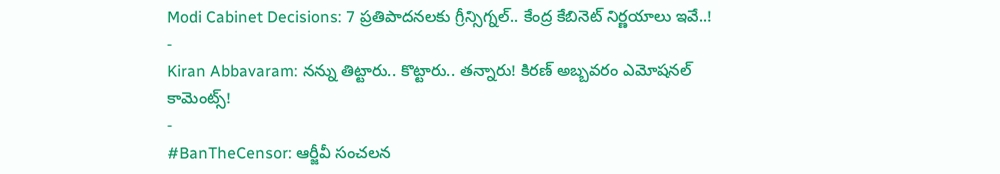Modi Cabinet Decisions: 7 ప్రతిపాదనలకు గ్రీన్సిగ్నల్.. కేంద్ర కేబినెట్ నిర్ణయాలు ఇవే..!
-
Kiran Abbavaram: నన్ను తిట్టారు.. కొట్టారు.. తన్నారు! కిరణ్ అబ్బవరం ఎమోషనల్ కామెంట్స్!
-
#BanTheCensor: ఆర్జీవీ సంచలన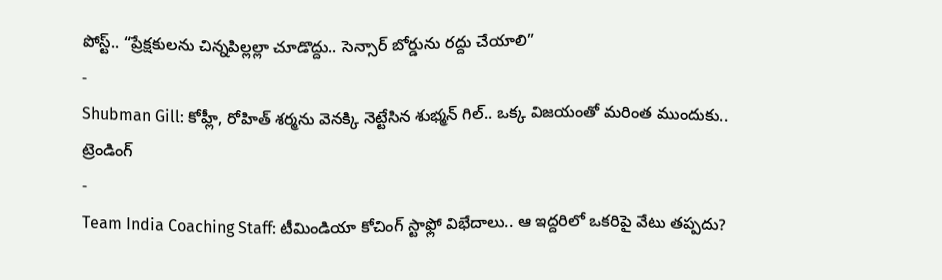పోస్ట్.. “ప్రేక్షకులను చిన్నపిల్లల్లా చూడొద్దు.. సెన్సార్ బోర్డును రద్దు చేయాలి”
-
Shubman Gill: కోహ్లీ, రోహిత్ శర్మను వెనక్కి నెట్టేసిన శుభ్మన్ గిల్.. ఒక్క విజయంతో మరింత ముందుకు..
ట్రెండింగ్
-
Team India Coaching Staff: టీమిండియా కోచింగ్ స్టాఫ్లో విభేదాలు.. ఆ ఇద్దరిలో ఒకరిపై వేటు తప్పదు?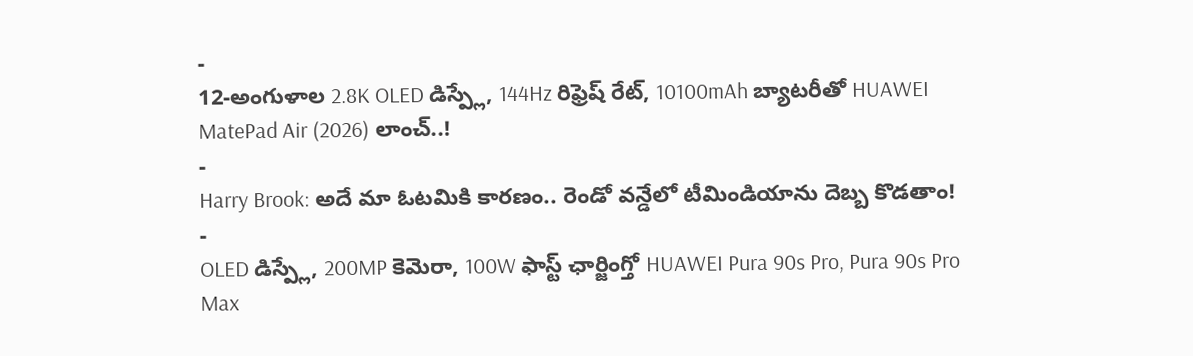-
12-అంగుళాల 2.8K OLED డిస్ప్లే, 144Hz రిఫ్రెష్ రేట్, 10100mAh బ్యాటరీతో HUAWEI MatePad Air (2026) లాంచ్..!
-
Harry Brook: అదే మా ఓటమికి కారణం.. రెండో వన్డేలో టీమిండియాను దెబ్బ కొడతాం!
-
OLED డిస్ప్లే, 200MP కెమెరా, 100W ఫాస్ట్ ఛార్జింగ్తో HUAWEI Pura 90s Pro, Pura 90s Pro Max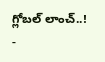గ్లోబల్ లాంచ్..!
-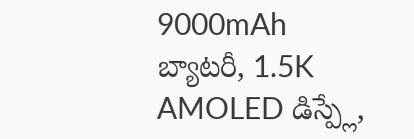9000mAh బ్యాటరీ, 1.5K AMOLED డిస్ప్లే,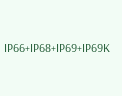IP66+IP68+IP69+IP69K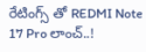రేటింగ్స్ తో REDMI Note 17 Pro లాంచ్..!